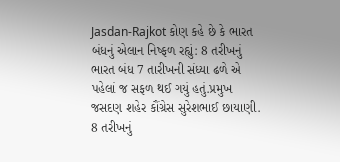Jasdan-Rajkot કોણ કહે છે કે ભારત બંધનું એલાન નિષ્ફળ રહ્યું: 8 તરીખનું ભારત બંધ 7 તારીખની સંધ્યા ઢળે એ પહેલાં જ સફળ થઈ ગયું હતું.પ્રમુખ જસદણ શહેર કૌંગ્રેસ સુરેશભાઈ છાયાણી.
8 તરીખનું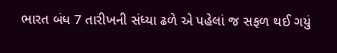ભારત બંધ 7 તારીખની સંધ્યા ઢળે એ પહેલાં જ સફળ થઈ ગયું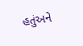હતુંઅને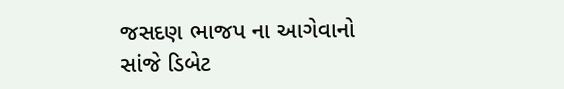જસદણ ભાજપ ના આગેવાનો સાંજે ડિબેટ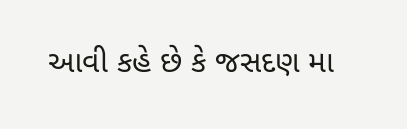આવી કહે છે કે જસદણ મા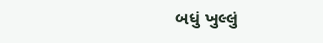બધું ખુલ્લું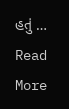હતું … Read More